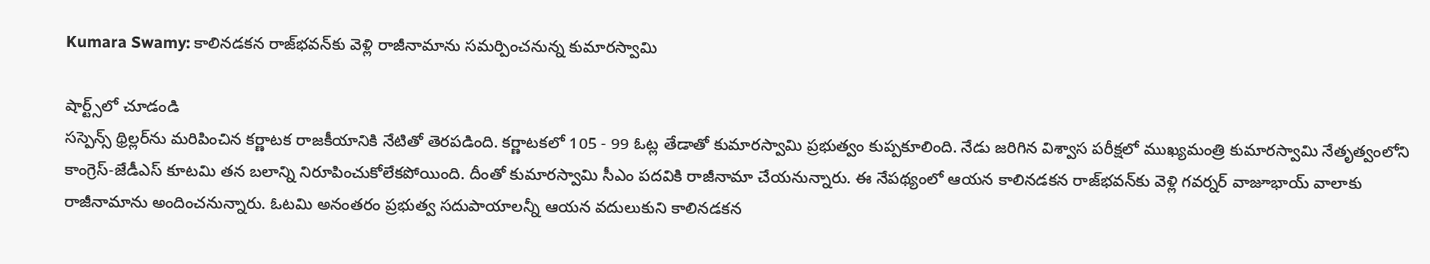Kumara Swamy: కాలినడకన రాజ్‌భవన్‌కు వెళ్లి రాజీనామాను సమర్పించనున్న కుమారస్వామి

షార్ట్స్‌లో చూడండి
సస్పెన్స్‌ థ్రిల్లర్‌ను మరిపించిన కర్ణాటక రాజకీయానికి నేటితో తెరపడింది. కర్ణాటకలో 105 - 99 ఓట్ల తేడాతో కుమారస్వామి ప్రభుత్వం కుప్పకూలింది. నేడు జరిగిన విశ్వాస పరీక్షలో ముఖ్యమంత్రి కుమారస్వామి నేతృత్వంలోని కాంగ్రెస్‌-జేడీఎస్‌ కూటమి తన బలాన్ని నిరూపించుకోలేకపోయింది. దీంతో కుమారస్వామి సీఎం పదవికి రాజీనామా చేయనున్నారు. ఈ నేపథ్యంలో ఆయన కాలినడకన రాజ్‌భవన్‌కు వెళ్లి గవర్నర్ వాజూభాయ్ వాలాకు రాజీనామాను అందించనున్నారు. ఓటమి అనంతరం ప్రభుత్వ సదుపాయాలన్నీ ఆయన వదులుకుని కాలినడకన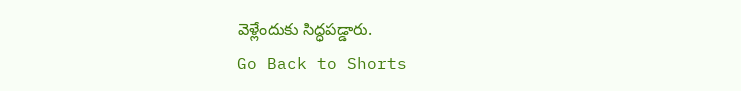వెళ్లేందుకు సిద్ధపడ్డారు.
Go Back to Shorts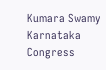Kumara Swamy
Karnataka
Congress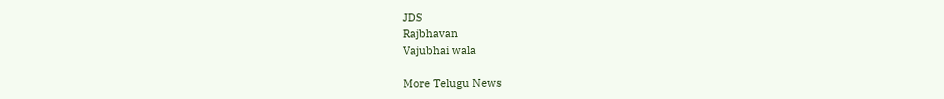JDS
Rajbhavan
Vajubhai wala

More Telugu News